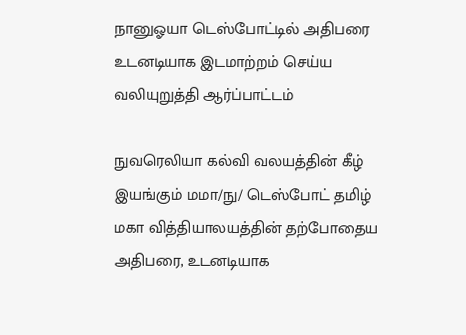நானுஓயா டெஸ்போட்டில் அதிபரை உடனடியாக இடமாற்றம் செய்ய வலியுறுத்தி ஆர்ப்பாட்டம்

நுவரெலியா கல்வி வலயத்தின் கீழ் இயங்கும் மமா/நு/ டெஸ்போட் தமிழ் மகா வித்தியாலயத்தின் தற்போதைய அதிபரை, உடனடியாக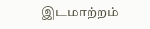இடமாற்றம்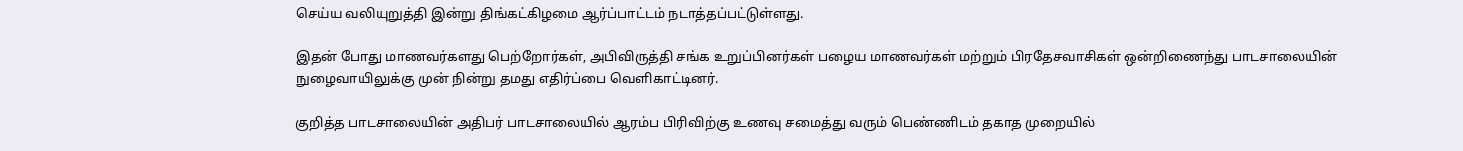செய்ய வலியுறுத்தி இன்று திங்கட்கிழமை ஆர்ப்பாட்டம் நடாத்தப்பட்டுள்ளது.

இதன் போது மாணவர்களது பெற்றோர்கள், அபிவிருத்தி சங்க உறுப்பினர்கள் பழைய மாணவர்கள் மற்றும் பிரதேசவாசிகள் ஒன்றிணைந்து பாடசாலையின் நுழைவாயிலுக்கு முன் நின்று தமது எதிர்ப்பை வெளிகாட்டினர்.

குறித்த பாடசாலையின் அதிபர் பாடசாலையில் ஆரம்ப பிரிவிற்கு உணவு சமைத்து வரும் பெண்ணிடம் தகாத முறையில்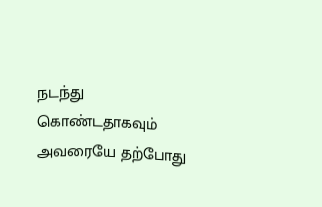நடந்து கொண்டதாகவும் அவரையே தற்போது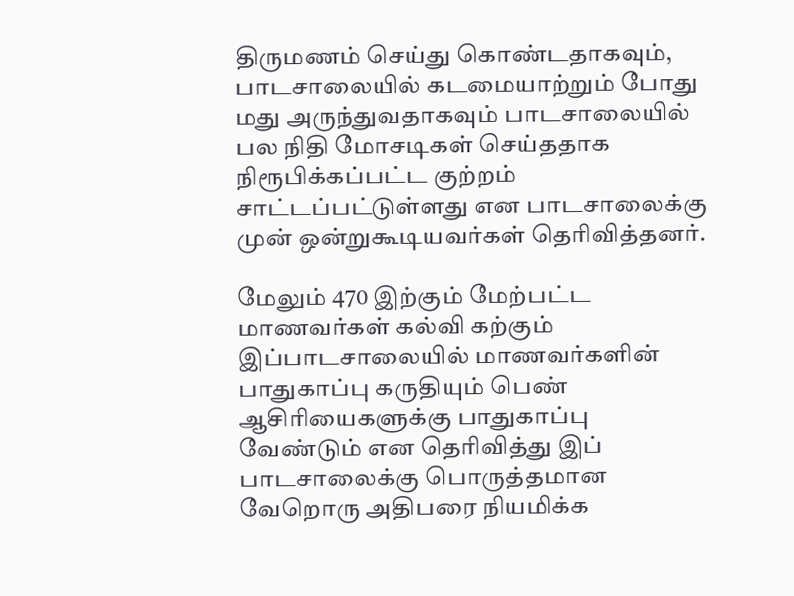திருமணம் செய்து கொண்டதாகவும், பாடசாலையில் கடமையாற்றும் போது மது அருந்துவதாகவும் பாடசாலையில் பல நிதி மோசடிகள் செய்ததாக நிரூபிக்கப்பட்ட குற்றம் சாட்டப்பட்டுள்ளது என பாடசாலைக்கு முன் ஒன்றுகூடியவர்கள் தெரிவித்தனர்.

மேலும் 470 இற்கும் மேற்பட்ட மாணவர்கள் கல்வி கற்கும் இப்பாடசாலையில் மாணவர்களின் பாதுகாப்பு கருதியும் பெண் ஆசிரியைகளுக்கு பாதுகாப்பு வேண்டும் என தெரிவித்து இப் பாடசாலைக்கு பொருத்தமான வேறொரு அதிபரை நியமிக்க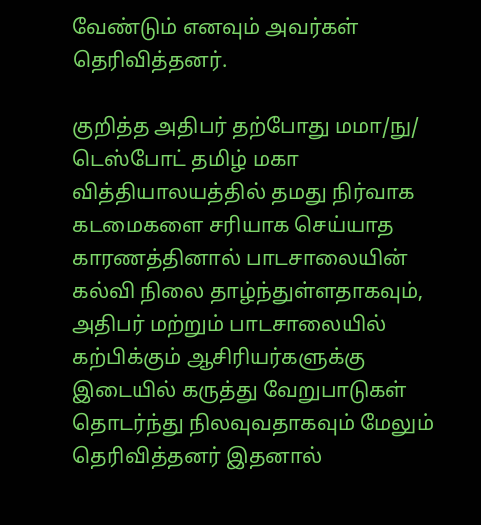வேண்டும் எனவும் அவர்கள் தெரிவித்தனர்.

குறித்த அதிபர் தற்போது மமா/நு/ டெஸ்போட் தமிழ் மகா வித்தியாலயத்தில் தமது நிர்வாக கடமைகளை சரியாக செய்யாத காரணத்தினால் பாடசாலையின் கல்வி நிலை தாழ்ந்துள்ளதாகவும், அதிபர் மற்றும் பாடசாலையில் கற்பிக்கும் ஆசிரியர்களுக்கு இடையில் கருத்து வேறுபாடுகள் தொடர்ந்து நிலவுவதாகவும் மேலும் தெரிவித்தனர் இதனால்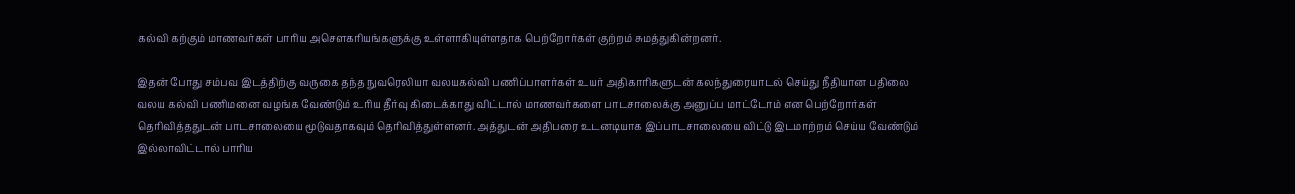கல்வி கற்கும் மாணவர்கள் பாரிய அசௌகரியங்களுக்கு உள்ளாகியுள்ளதாக பெற்றோர்கள் குற்றம் சுமத்துகின்றனர்.

இதன் போது சம்பவ இடத்திற்கு வருகை தந்த நுவரெலியா வலயகல்வி பணிப்பாளர்கள் உயர் அதிகாரிகளுடன் கலந்துரையாடல் செய்து நீதியான பதிலை வலய கல்வி பணிமனை வழங்க வேண்டும் உரிய தீர்வு கிடைக்காது விட்டால் மாணவர்களை பாடசாலைக்கு அனுப்ப மாட்டோம் என பெற்றோர்கள் தெரிவித்ததுடன் பாடசாலையை மூடுவதாகவும் தெரிவித்துள்ளனர். அத்துடன் அதிபரை உடனடியாக இப்பாடசாலையை விட்டு இடமாற்றம் செய்ய வேண்டும் இல்லாவிட்டால் பாரிய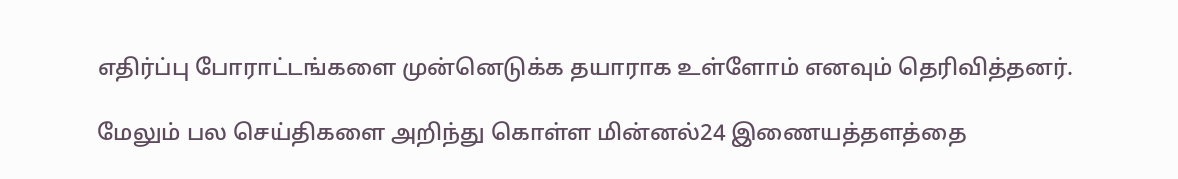எதிர்ப்பு போராட்டங்களை முன்னெடுக்க தயாராக உள்ளோம் எனவும் தெரிவித்தனர்.

மேலும் பல செய்திகளை அறிந்து கொள்ள மின்னல்24 இணையத்தளத்தை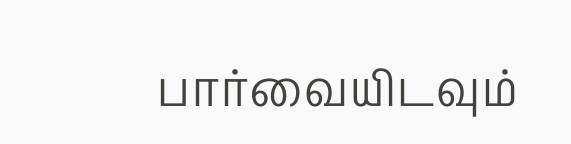பார்வையிடவும்